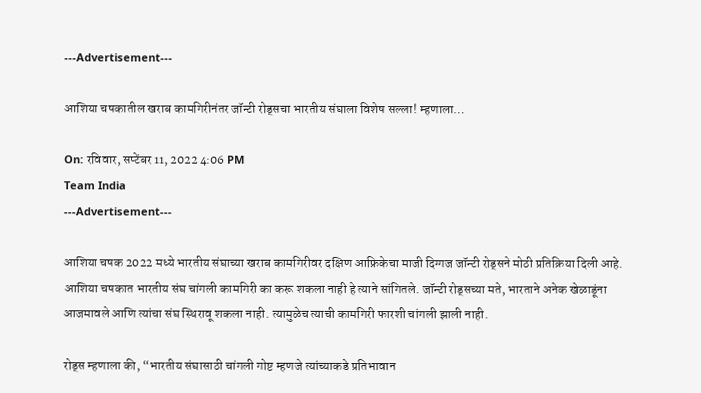---Advertisement---

आशिया चषकातील खराब कामगिरीनंतर जॉन्टी रोड्सचा भारतीय संघाला विशेष सल्ला! म्हणाला…

On: रविवार, सप्टेंबर 11, 2022 4:06 PM
Team India
---Advertisement---

आशिया चषक 2022 मध्ये भारतीय संघाच्या खराब कामगिरीवर दक्षिण आफ्रिकेचा माजी दिग्गज जॉन्टी रोड्सने मोठी प्रतिक्रिया दिली आहे. आशिया चषकात भारतीय संघ चांगली कामगिरी का करू शकला नाही हे त्याने सांगितले. जॉन्टी रोड्सच्या मते, भारताने अनेक खेळाडूंना आजमावले आणि त्यांचा संघ स्थिरावू शकला नाही. त्यामुळेच त्याची कामगिरी फारशी चांगली झाली नाही.

रोड्स म्हणाला की, “भारतीय संघासाठी चांगली गोष्ट म्हणजे त्यांच्याकडे प्रतिभावान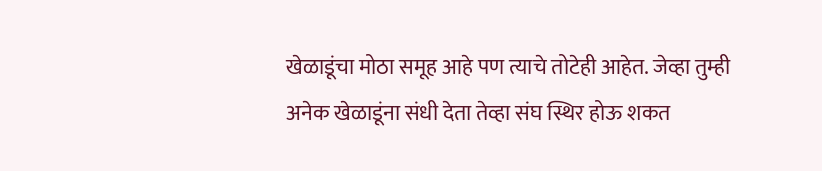खेळाडूंचा मोठा समूह आहे पण त्याचे तोटेही आहेत. जेव्हा तुम्ही अनेक खेळाडूंना संधी देता तेव्हा संघ स्थिर होऊ शकत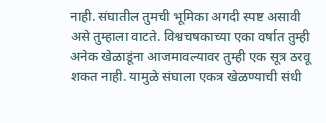नाही. संघातील तुमची भूमिका अगदी स्पष्ट असावी असे तुम्हाला वाटते. विश्वचषकाच्या एका वर्षात तुम्ही अनेक खेळाडूंना आजमावल्यावर तुम्ही एक सूत्र ठरवू शकत नाही. यामुळे संघाला एकत्र खेळण्याची संधी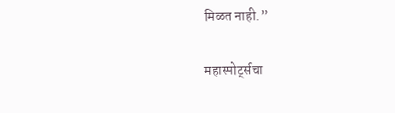मिळत नाही.”

महास्पोर्ट्सचा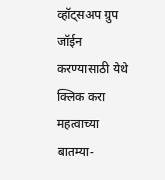व्हॉट्सअप ग्रुप जॉईन करण्यासाठी येथे क्लिक करा
महत्वाच्या बातम्या-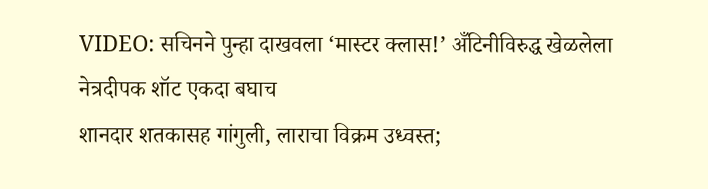VIDEO: सचिनने पुन्हा दाखवला ‘मास्टर क्लास!’ अँटिनीविरुद्ध खेळलेला नेत्रदीपक शॉट एकदा बघाच
शानदार शतकासह गांगुली, लाराचा विक्रम उध्वस्त;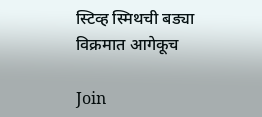स्टिव्ह स्मिथची बड्या विक्रमात आगेकूच

Join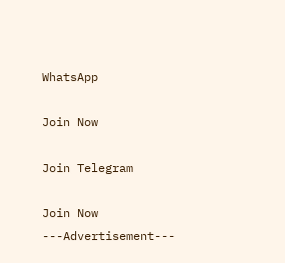WhatsApp

Join Now

Join Telegram

Join Now
---Advertisement---